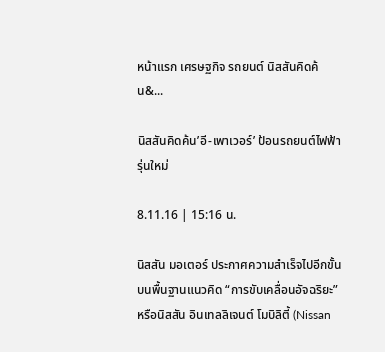หน้าแรก เศรษฐกิจ รถยนต์ นิสสันคิดค้น&...

นิสสันคิดค้น’อี-เพาเวอร์’ ป้อนรถยนต์ไฟฟ้ารุ่นใหม่

8.11.16 | 15:16 น.

นิสสัน มอเตอร์ ประกาศความสำเร็จไปอีกขั้นบนพื้นฐานแนวคิด “การขับเคลื่อนอัจฉริยะ” หรือนิสสัน อินเทลลิเจนต์ โมบิลิตี้ (Nissan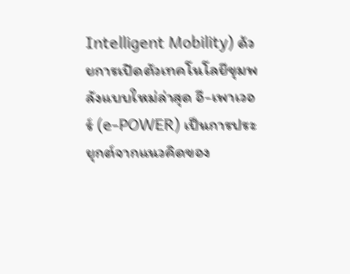Intelligent Mobility) ด้วยการเปิดตัวเทคโนโลยีขุมพลังแบบใหม่ล่าสุด อี-เพาเวอร์ (e-POWER) เป็นการประยุกต์จากแนวคิดของ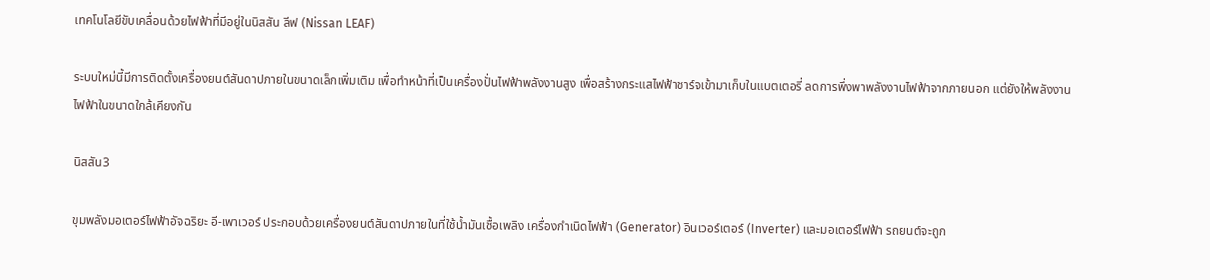เทคโนโลยีขับเคลื่อนด้วยไฟฟ้าที่มีอยู่ในนิสสัน ลีฟ (Nissan LEAF)

ระบบใหม่นี้มีการติดตั้งเครื่องยนต์สันดาปภายในขนาดเล็กเพิ่มเติม เพื่อทำหน้าที่เป็นเครื่องปั่นไฟฟ้าพลังงานสูง เพื่อสร้างกระแสไฟฟ้าชาร์จเข้ามาเก็บในแบตเตอรี่ ลดการพึ่งพาพลังงานไฟฟ้าจากภายนอก แต่ยังให้พลังงานไฟฟ้าในขนาดใกล้เคียงกัน

นิสสัน3

ขุมพลังมอเตอร์ไฟฟ้าอัจฉริยะ อี-เพาเวอร์ ประกอบด้วยเครื่องยนต์สันดาปภายในที่ใช้น้ำมันเชื้อเพลิง เครื่องกำเนิดไฟฟ้า (Generator) อินเวอร์เตอร์ (Inverter) และมอเตอร์ไฟฟ้า รถยนต์จะถูก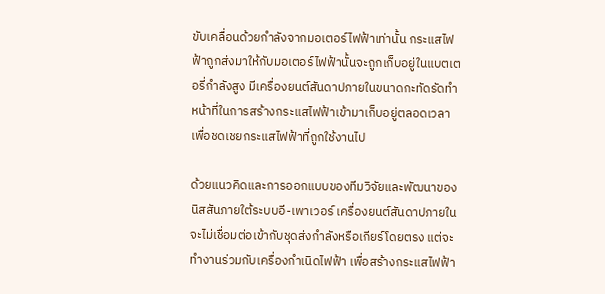ขับเคลื่อนด้วยกำลังจากมอเตอร์ไฟฟ้าเท่านั้น กระแสไฟฟ้าถูกส่งมาให้กับมอเตอร์ไฟฟ้านั้นจะถูกเก็บอยู่ในแบตเตอรี่กำลังสูง มีเครื่องยนต์สันดาปภายในขนาดกะทัดรัดทำหน้าที่ในการสร้างกระแสไฟฟ้าเข้ามาเก็บอยู่ตลอดเวลา เพื่อชดเชยกระแสไฟฟ้าที่ถูกใช้งานไป

ด้วยแนวคิดและการออกแบบของทีมวิจัยและพัฒนาของนิสสันภายใต้ระบบอี-เพาเวอร์ เครื่องยนต์สันดาปภายในจะไม่เชื่อมต่อเข้ากับชุดส่งกำลังหรือเกียร์โดยตรง แต่จะทำงานร่วมกับเครื่องกำเนิดไฟฟ้า เพื่อสร้างกระแสไฟฟ้า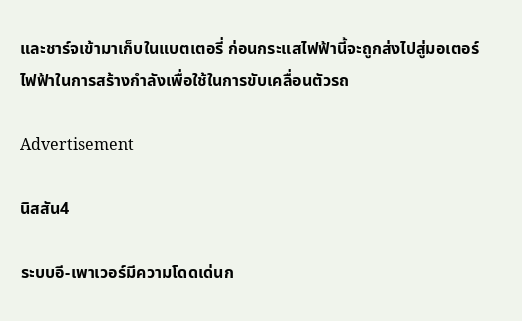และชาร์จเข้ามาเก็บในแบตเตอรี่ ก่อนกระแสไฟฟ้านี้จะถูกส่งไปสู่มอเตอร์ไฟฟ้าในการสร้างกำลังเพื่อใช้ในการขับเคลื่อนตัวรถ

Advertisement

นิสสัน4

ระบบอี-เพาเวอร์มีความโดดเด่นก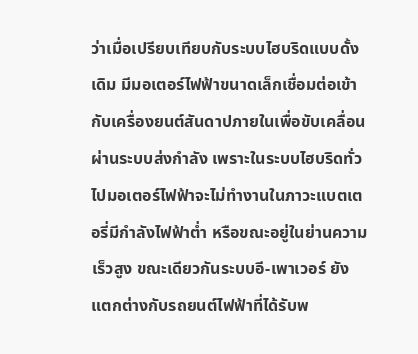ว่าเมื่อเปรียบเทียบกับระบบไฮบริดแบบดั้งเดิม มีมอเตอร์ไฟฟ้าขนาดเล็กเชื่อมต่อเข้ากับเครื่องยนต์สันดาปภายในเพื่อขับเคลื่อนผ่านระบบส่งกำลัง เพราะในระบบไฮบริดทั่วไปมอเตอร์ไฟฟ้าจะไม่ทำงานในภาวะแบตเตอรี่มีกำลังไฟฟ้าต่ำ หรือขณะอยู่ในย่านความเร็วสูง ขณะเดียวกันระบบอี-เพาเวอร์ ยังแตกต่างกับรถยนต์ไฟฟ้าที่ได้รับพ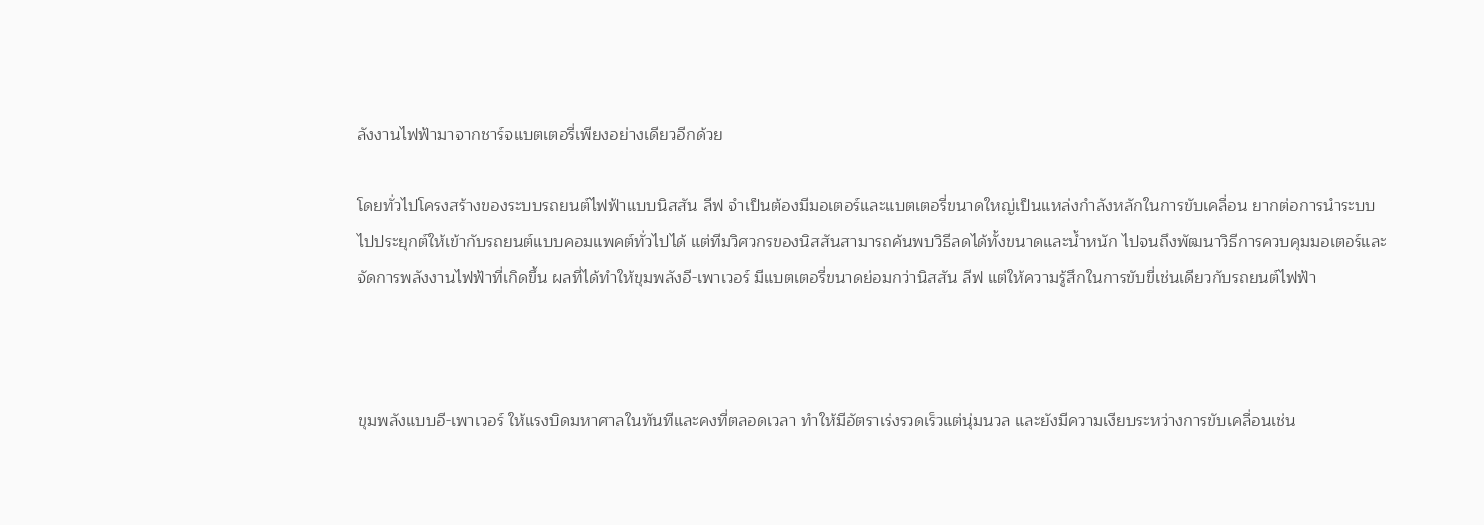ลังงานไฟฟ้ามาจากชาร์จแบตเตอรี่เพียงอย่างเดียวอีกด้วย

โดยทั่วไปโครงสร้างของระบบรถยนต์ไฟฟ้าแบบนิสสัน ลีฟ จำเป็นต้องมีมอเตอร์และแบตเตอรี่ขนาดใหญ่เป็นแหล่งกำลังหลักในการขับเคลื่อน ยากต่อการนำระบบไปประยุกต์ให้เข้ากับรถยนต์แบบคอมแพคต์ทั่วไปได้ แต่ทีมวิศวกรของนิสสันสามารถค้นพบวิธีลดได้ทั้งขนาดและน้ำหนัก ไปจนถึงพัฒนาวิธีการควบคุมมอเตอร์และจัดการพลังงานไฟฟ้าที่เกิดขึ้น ผลที่ได้ทำให้ขุมพลังอี-เพาเวอร์ มีแบตเตอรี่ขนาดย่อมกว่านิสสัน ลีฟ แต่ให้ความรู้สึกในการขับขี่เช่นเดียวกับรถยนต์ไฟฟ้า



ขุมพลังแบบอี-เพาเวอร์ ให้แรงบิดมหาศาลในทันทีและคงที่ตลอดเวลา ทำให้มีอัตราเร่งรวดเร็วแต่นุ่มนวล และยังมีความเงียบระหว่างการขับเคลื่อนเช่น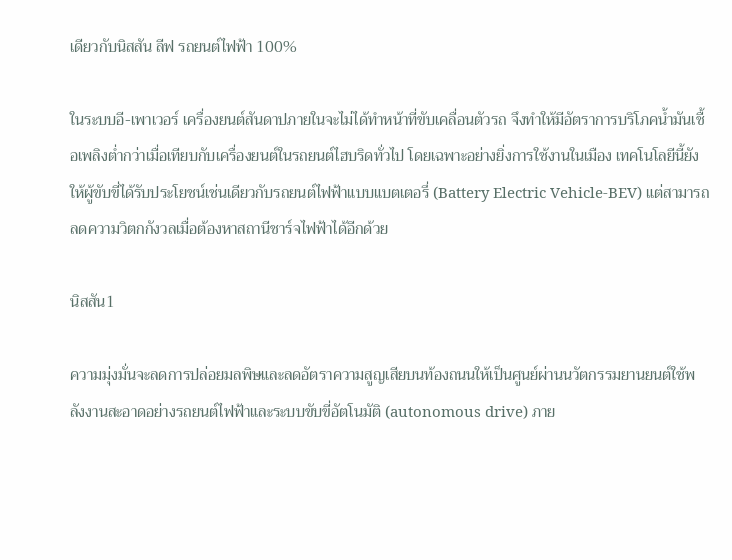เดียวกับนิสสัน ลีฟ รถยนต์ไฟฟ้า 100%

ในระบบอี-เพาเวอร์ เครื่องยนต์สันดาปภายในจะไม่ได้ทำหน้าที่ขับเคลื่อนตัวรถ จึงทำให้มีอัตราการบริโภคน้ำมันเชื้อเพลิงต่ำกว่าเมื่อเทียบกับเครื่องยนต์ในรถยนต์ไฮบริดทั่วไป โดยเฉพาะอย่างยิ่งการใช้งานในเมือง เทคโนโลยีนี้ยังให้ผู้ขับขี่ได้รับประโยชน์เช่นเดียวกับรถยนต์ไฟฟ้าแบบแบตเตอรี่ (Battery Electric Vehicle-BEV) แต่สามารถลดความวิตกกังวลเมื่อต้องหาสถานีชาร์จไฟฟ้าได้อีกด้วย

นิสสัน1

ความมุ่งมั่นจะลดการปล่อยมลพิษและลดอัตราความสูญเสียบนท้องถนนให้เป็นศูนย์ผ่านนวัตกรรมยานยนต์ใช้พลังงานสะอาดอย่างรถยนต์ไฟฟ้าและระบบขับขี่อัตโนมัติ (autonomous drive) ภาย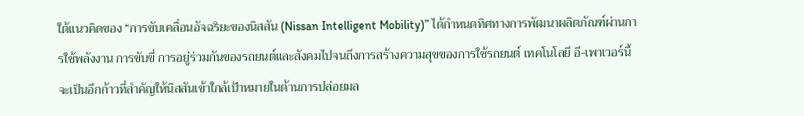ใต้แนวคิดของ “การขับเคลื่อนอัจฉริยะของนิสสัน (Nissan Intelligent Mobility)” ได้กำหนดทิศทางการพัฒนาผลิตภัณฑ์ผ่านการใช้พลังงาน การขับขี่ การอยู่ร่วมกันของรถยนต์และสังคมไปจนถึงการสร้างความสุขของการใช้รถยนต์ เทคโนโลยี อี-เพาเวอร์นี้จะเป็นอีกก้าวที่สำคัญให้นิสสันเข้าใกล้เป้าหมายในด้านการปล่อยมล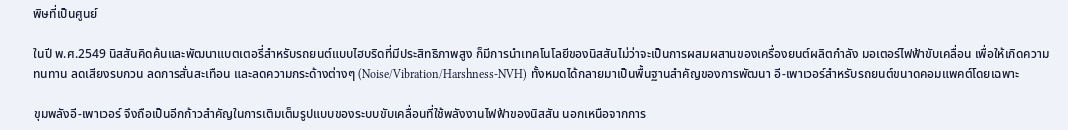พิษที่เป็นศูนย์

ในปี พ.ศ.2549 นิสสันคิดค้นและพัฒนาแบตเตอรี่สำหรับรถยนต์แบบไฮบริดที่มีประสิทธิภาพสูง ก็มีการนำเทคโนโลยีของนิสสันไม่ว่าจะเป็นการผสมผสานของเครื่องยนต์ผลิตกำลัง มอเตอร์ไฟฟ้าขับเคลื่อน เพื่อให้เกิดความทนทาน ลดเสียงรบกวน ลดการสั่นสะเทือน และลดความกระด้างต่างๆ (Noise/Vibration/Harshness-NVH) ทั้งหมดได้กลายมาเป็นพื้นฐานสำคัญของการพัฒนา อี-เพาเวอร์สำหรับรถยนต์ขนาดคอมแพคต์โดยเฉพาะ

ขุมพลังอี-เพาเวอร์ จึงถือเป็นอีกก้าวสำคัญในการเติมเต็มรูปแบบของระบบขับเคลื่อนที่ใช้พลังงานไฟฟ้าของนิสสัน นอกเหนือจากการ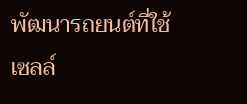พัฒนารถยนต์ที่ใช้เซลล์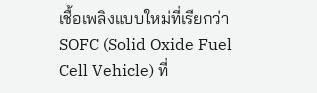เชื้อเพลิงแบบใหม่ที่เรียกว่า SOFC (Solid Oxide Fuel Cell Vehicle) ที่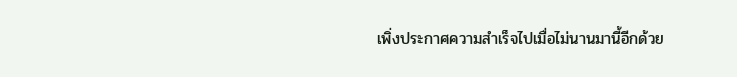เพิ่งประกาศความสำเร็จไปเมื่อไม่นานมานี้อีกด้วย